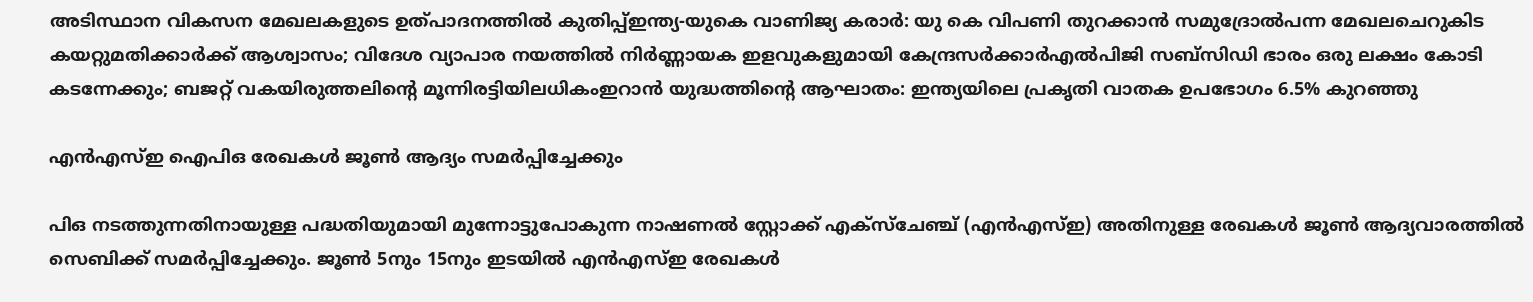അടിസ്ഥാന വികസന മേഖലകളുടെ ഉത്പാദനത്തിൽ കുതിപ്പ്ഇന്ത്യ-യുകെ വാണിജ്യ കരാർ: യു കെ വിപണി തുറക്കാൻ സമുദ്രോൽപന്ന മേഖലചെറുകിട കയറ്റുമതിക്കാര്‍ക്ക് ആശ്വാസം; വിദേശ വ്യാപാര നയത്തില്‍ നിര്‍ണ്ണായക ഇളവുകളുമായി കേന്ദ്രസര്‍ക്കാര്‍എല്‍പിജി സബ്സിഡി ഭാരം ഒരു ലക്ഷം കോടി കടന്നേക്കും; ബജറ്റ് വകയിരുത്തലിന്റെ മൂന്നിരട്ടിയിലധികംഇറാന്‍ യുദ്ധത്തിന്റെ ആഘാതം: ഇന്ത്യയിലെ പ്രകൃതി വാതക ഉപഭോഗം 6.5% കുറഞ്ഞു

എന്‍എസ്‌ഇ ഐപിഒ രേഖകള്‍ ജൂണ്‍ ആദ്യം സമര്‍പ്പിച്ചേക്കും

പിഒ നടത്തുന്നതിനായുള്ള പദ്ധതിയുമായി മുന്നോട്ടുപോകുന്ന നാഷണല്‍ സ്റ്റോക്ക്‌ എക്‌സ്‌ചേഞ്ച്‌ (എന്‍എസ്‌ഇ) അതിനുള്ള രേഖകള്‍ ജൂണ്‍ ആദ്യവാരത്തില്‍ സെബിക്ക്‌ സമര്‍പ്പിച്ചേക്കും. ജൂണ്‍ 5നും 15നും ഇടയില്‍ എന്‍എസ്‌ഇ രേഖകള്‍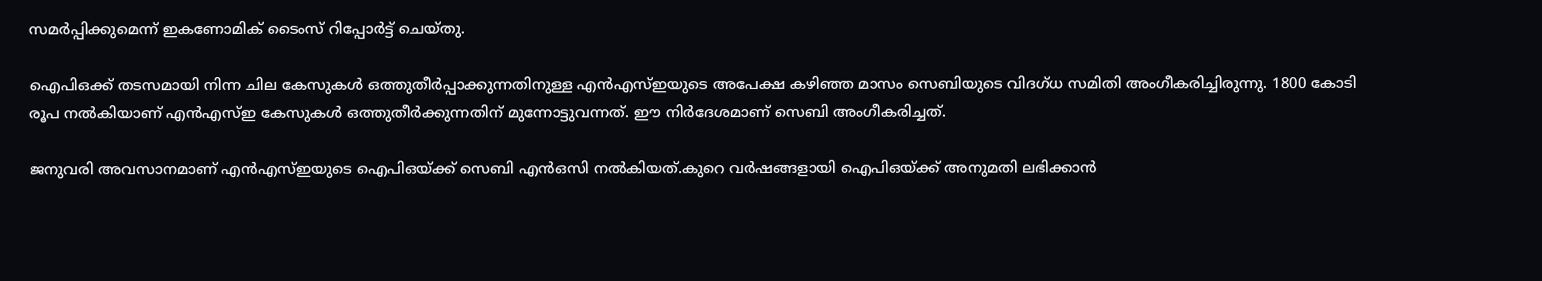സമര്‍പ്പിക്കുമെന്ന്‌ ഇകണോമിക്‌ ടൈംസ്‌ റിപ്പോര്‍ട്ട്‌ ചെയ്‌തു.

ഐപിഒക്ക്‌ തടസമായി നിന്ന ചില കേസുകള്‍ ഒത്തുതീര്‍പ്പാക്കുന്നതിനുള്ള എന്‍എസ്‌ഇയുടെ അപേക്ഷ കഴിഞ്ഞ മാസം സെബിയുടെ വിദഗ്‌ധ സമിതി അംഗീകരിച്ചിരുന്നു. 1800 കോടി രൂപ നല്‍കിയാണ്‌ എന്‍എസ്‌ഇ കേസുകള്‍ ഒത്തുതീര്‍ക്കുന്നതിന്‌ മുന്നോട്ടുവന്നത്‌. ഈ നിര്‍ദേശമാണ്‌ സെബി അംഗീകരിച്ചത്‌.

ജനുവരി അവസാനമാണ്‌ എന്‍എസ്‌ഇയുടെ ഐപിഒയ്‌ക്ക്‌ സെബി എന്‍ഒസി നല്‍കിയത്‌.കുറെ വര്‍ഷങ്ങളായി ഐപിഒയ്‌ക്ക്‌ അനുമതി ലഭിക്കാന്‍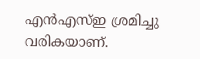എന്‍എസ്‌ഇ ശ്രമിച്ചു വരികയാണ്‌.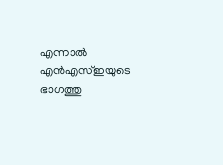എന്നാല്‍ എന്‍എസ്‌ഇയുടെ ഭാഗത്തു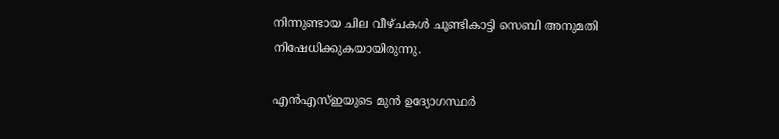നിന്നുണ്ടായ ചില വീഴ്‌ചകള്‍ ചൂണ്ടികാട്ടി സെബി അനുമതി നിഷേധിക്കുകയായിരുന്നു.

എന്‍എസ്‌ഇയുടെ മുന്‍ ഉദ്യോഗസ്ഥര്‍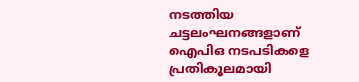നടത്തിയ ചട്ടലംഘനങ്ങളാണ്‌ ഐപിഒ നടപടികളെ പ്രതികൂലമായി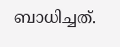ബാധിച്ചത്‌.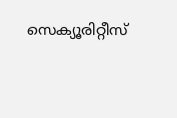സെക്യൂരിറ്റീസ്‌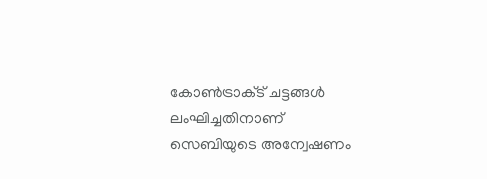കോണ്‍ട്രാക്‌ട്‌ ചട്ടങ്ങള്‍ ലംഘിച്ചതിനാണ്‌ സെബിയുടെ അന്വേഷണം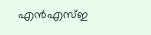എന്‍എസ്‌ഇ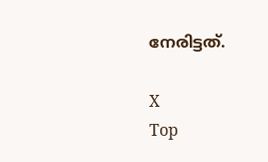നേരിട്ടത്‌.

X
Top